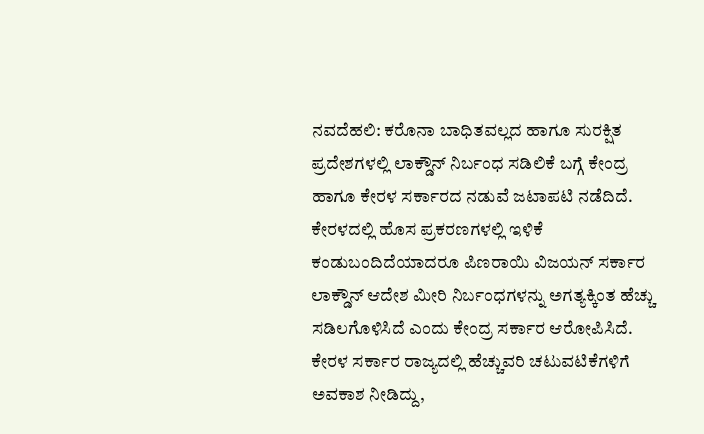ನವದೆಹಲಿ: ಕರೊನಾ ಬಾಧಿತವಲ್ಲದ ಹಾಗೂ ಸುರಕ್ಷಿತ ಪ್ರದೇಶಗಳಲ್ಲಿ ಲಾಕ್ಡೌನ್ ನಿರ್ಬಂಧ ಸಡಿಲಿಕೆ ಬಗ್ಗೆ ಕೇಂದ್ರ ಹಾಗೂ ಕೇರಳ ಸರ್ಕಾರದ ನಡುವೆ ಜಟಾಪಟಿ ನಡೆದಿದೆ. ಕೇರಳದಲ್ಲಿ ಹೊಸ ಪ್ರಕರಣಗಳಲ್ಲಿ ಇಳಿಕೆ ಕಂಡುಬಂದಿದೆಯಾದರೂ ಪಿಣರಾಯಿ ವಿಜಯನ್ ಸರ್ಕಾರ ಲಾಕ್ಡೌನ್ ಆದೇಶ ಮೀರಿ ನಿರ್ಬಂಧಗಳನ್ನು ಅಗತ್ಯಕ್ಕಿಂತ ಹೆಚ್ಚು ಸಡಿಲಗೊಳಿಸಿದೆ ಎಂದು ಕೇಂದ್ರ ಸರ್ಕಾರ ಆರೋಪಿಸಿದೆ.
ಕೇರಳ ಸರ್ಕಾರ ರಾಜ್ಯದಲ್ಲಿ ಹೆಚ್ಚುವರಿ ಚಟುವಟಿಕೆಗಳಿಗೆ ಅವಕಾಶ ನೀಡಿದ್ದು,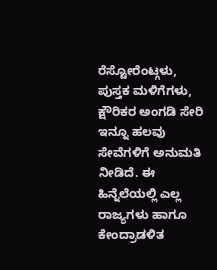ರೆಸ್ಟೋರೆಂಟ್ಗಳು, ಪುಸ್ತಕ ಮಳಿಗೆಗಳು, ಕ್ಷೌರಿಕರ ಅಂಗಡಿ ಸೇರಿ ಇನ್ನೂ ಹಲವು ಸೇವೆಗಳಿಗೆ ಅನುಮತಿ ನೀಡಿದೆ. ಈ ಹಿನ್ನೆಲೆಯಲ್ಲಿ ಎಲ್ಲ ರಾಜ್ಯಗಳು ಹಾಗೂ ಕೇಂದ್ರಾಡಳಿತ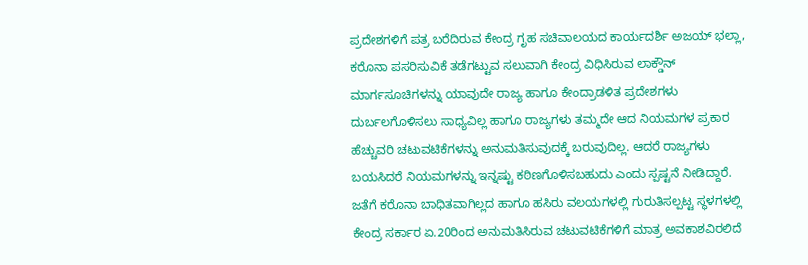ಪ್ರದೇಶಗಳಿಗೆ ಪತ್ರ ಬರೆದಿರುವ ಕೇಂದ್ರ ಗೃಹ ಸಚಿವಾಲಯದ ಕಾರ್ಯದರ್ಶಿ ಅಜಯ್ ಭಲ್ಲಾ, ಕರೊನಾ ಪಸರಿಸುವಿಕೆ ತಡೆಗಟ್ಟುವ ಸಲುವಾಗಿ ಕೇಂದ್ರ ವಿಧಿಸಿರುವ ಲಾಕ್ಡೌನ್ ಮಾರ್ಗಸೂಚಿಗಳನ್ನು ಯಾವುದೇ ರಾಜ್ಯ ಹಾಗೂ ಕೇಂದ್ರಾಡಳಿತ ಪ್ರದೇಶಗಳು ದುರ್ಬಲಗೊಳಿಸಲು ಸಾಧ್ಯವಿಲ್ಲ ಹಾಗೂ ರಾಜ್ಯಗಳು ತಮ್ಮದೇ ಆದ ನಿಯಮಗಳ ಪ್ರಕಾರ ಹೆಚ್ಚುವರಿ ಚಟುವಟಿಕೆಗಳನ್ನು ಅನುಮತಿಸುವುದಕ್ಕೆ ಬರುವುದಿಲ್ಲ. ಆದರೆ ರಾಜ್ಯಗಳು ಬಯಸಿದರೆ ನಿಯಮಗಳನ್ನು ಇನ್ನಷ್ಟು ಕಠಿಣಗೊಳಿಸಬಹುದು ಎಂದು ಸ್ಪಷ್ಟನೆ ನೀಡಿದ್ದಾರೆ. ಜತೆಗೆ ಕರೊನಾ ಬಾಧಿತವಾಗಿಲ್ಲದ ಹಾಗೂ ಹಸಿರು ವಲಯಗಳಲ್ಲಿ ಗುರುತಿಸಲ್ಪಟ್ಟ ಸ್ಥಳಗಳಲ್ಲಿ ಕೇಂದ್ರ ಸರ್ಕಾರ ಏ.20ರಿಂದ ಅನುಮತಿಸಿರುವ ಚಟುವಟಿಕೆಗಳಿಗೆ ಮಾತ್ರ ಅವಕಾಶವಿರಲಿದೆ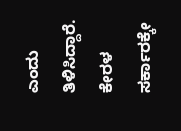ಎಂದು ತಿಳಿಸಿದ್ದಾರೆ.
ಕೇರಳ ಸರ್ಕಾರಕ್ಕೇ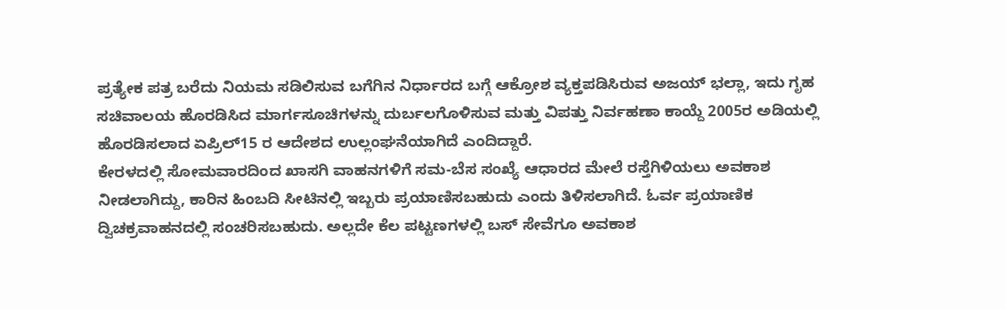ಪ್ರತ್ಯೇಕ ಪತ್ರ ಬರೆದು ನಿಯಮ ಸಡಿಲಿಸುವ ಬಗೆಗಿನ ನಿರ್ಧಾರದ ಬಗ್ಗೆ ಆಕ್ರೋಶ ವ್ಯಕ್ತಪಡಿಸಿರುವ ಅಜಯ್ ಭಲ್ಲಾ, ಇದು ಗೃಹ ಸಚಿವಾಲಯ ಹೊರಡಿಸಿದ ಮಾರ್ಗಸೂಚಿಗಳನ್ನು ದುರ್ಬಲಗೊಳಿಸುವ ಮತ್ತು ವಿಪತ್ತು ನಿರ್ವಹಣಾ ಕಾಯ್ದೆ 2005ರ ಅಡಿಯಲ್ಲಿ ಹೊರಡಿಸಲಾದ ಏಪ್ರಿಲ್15 ರ ಆದೇಶದ ಉಲ್ಲಂಘನೆಯಾಗಿದೆ ಎಂದಿದ್ದಾರೆ.
ಕೇರಳದಲ್ಲಿ ಸೋಮವಾರದಿಂದ ಖಾಸಗಿ ವಾಹನಗಳಿಗೆ ಸಮ-ಬೆಸ ಸಂಖ್ಯೆ ಆಧಾರದ ಮೇಲೆ ರಸ್ತೆಗಿಳಿಯಲು ಅವಕಾಶ ನೀಡಲಾಗಿದ್ದು, ಕಾರಿನ ಹಿಂಬದಿ ಸೀಟಿನಲ್ಲಿ ಇಬ್ಬರು ಪ್ರಯಾಣಿಸಬಹುದು ಎಂದು ತಿಳಿಸಲಾಗಿದೆ. ಓರ್ವ ಪ್ರಯಾಣಿಕ ದ್ವಿಚಕ್ರವಾಹನದಲ್ಲಿ ಸಂಚರಿಸಬಹುದು. ಅಲ್ಲದೇ ಕೆಲ ಪಟ್ಟಣಗಳಲ್ಲಿ ಬಸ್ ಸೇವೆಗೂ ಅವಕಾಶ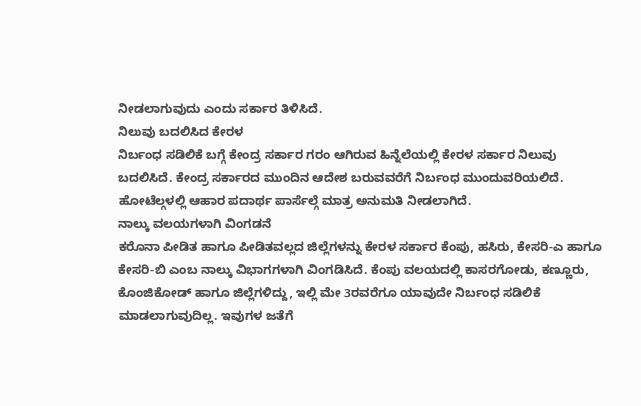ನೀಡಲಾಗುವುದು ಎಂದು ಸರ್ಕಾರ ತಿಳಿಸಿದೆ.
ನಿಲುವು ಬದಲಿಸಿದ ಕೇರಳ
ನಿರ್ಬಂಧ ಸಡಿಲಿಕೆ ಬಗ್ಗೆ ಕೇಂದ್ರ ಸರ್ಕಾರ ಗರಂ ಆಗಿರುವ ಹಿನ್ನೆಲೆಯಲ್ಲಿ ಕೇರಳ ಸರ್ಕಾರ ನಿಲುವು ಬದಲಿಸಿದೆ. ಕೇಂದ್ರ ಸರ್ಕಾರದ ಮುಂದಿನ ಆದೇಶ ಬರುವವರೆಗೆ ನಿರ್ಬಂಧ ಮುಂದುವರಿಯಲಿದೆ. ಹೋಟೆಲ್ಗಳಲ್ಲಿ ಆಹಾರ ಪದಾರ್ಥ ಪಾರ್ಸೆಲ್ಗೆ ಮಾತ್ರ ಅನುಮತಿ ನೀಡಲಾಗಿದೆ.
ನಾಲ್ಕು ವಲಯಗಳಾಗಿ ವಿಂಗಡನೆ
ಕರೊನಾ ಪೀಡಿತ ಹಾಗೂ ಪೀಡಿತವಲ್ಲದ ಜಿಲ್ಲೆಗಳನ್ನು ಕೇರಳ ಸರ್ಕಾರ ಕೆಂಪು, ಹಸಿರು, ಕೇಸರಿ-ಎ ಹಾಗೂ ಕೇಸರಿ-ಬಿ ಎಂಬ ನಾಲ್ಕು ವಿಭಾಗಗಳಾಗಿ ವಿಂಗಡಿಸಿದೆ. ಕೆಂಪು ವಲಯದಲ್ಲಿ ಕಾಸರಗೋಡು, ಕಣ್ಣೂರು, ಕೊಂಜಿಕೋಡ್ ಹಾಗೂ ಜಿಲ್ಲೆಗಳಿದ್ದು, ಇಲ್ಲಿ ಮೇ 3ರವರೆಗೂ ಯಾವುದೇ ನಿರ್ಬಂಧ ಸಡಿಲಿಕೆ ಮಾಡಲಾಗುವುದಿಲ್ಲ. ಇವುಗಳ ಜತೆಗೆ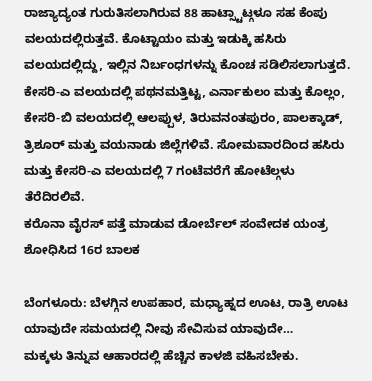ರಾಜ್ಯಾದ್ಯಂತ ಗುರುತಿಸಲಾಗಿರುವ 88 ಹಾಟ್ಸ್ಟಾಟ್ಗಳೂ ಸಹ ಕೆಂಪು ವಲಯದಲ್ಲಿರುತ್ತವೆ. ಕೊಟ್ಟಾಯಂ ಮತ್ತು ಇಡುಕ್ಕಿ ಹಸಿರು ವಲಯದಲ್ಲಿದ್ದು, ಇಲ್ಲಿನ ನಿರ್ಬಂಧಗಳನ್ನು ಕೊಂಚ ಸಡಿಲಿಸಲಾಗುತ್ತದೆ. ಕೇಸರಿ-ಎ ವಲಯದಲ್ಲಿ ಪಥನಮತ್ತಿಟ್ಟ, ಎರ್ನಾಕುಲಂ ಮತ್ತು ಕೊಲ್ಲಂ, ಕೇಸರಿ-ಬಿ ವಲಯದಲ್ಲಿ ಆಲಪ್ಪುಳ, ತಿರುವನಂತಪುರಂ, ಪಾಲಕ್ಕಾಡ್, ತ್ರಿಶೂರ್ ಮತ್ತು ವಯನಾಡು ಜಿಲ್ಲೆಗಳಿವೆ. ಸೋಮವಾರದಿಂದ ಹಸಿರು ಮತ್ತು ಕೇಸರಿ-ಎ ವಲಯದಲ್ಲಿ 7 ಗಂಟೆವರೆಗೆ ಹೋಟೆಲ್ಗಳು ತೆರೆದಿರಲಿವೆ.
ಕರೊನಾ ವೈರಸ್ ಪತ್ತೆ ಮಾಡುವ ಡೋರ್ಬೆಲ್ ಸಂವೇದಕ ಯಂತ್ರ ಶೋಧಿಸಿದ 16ರ ಬಾಲಕ

ಬೆಂಗಳೂರು: ಬೆಳಗ್ಗಿನ ಉಪಹಾರ, ಮಧ್ಯಾಹ್ನದ ಊಟ, ರಾತ್ರಿ ಊಟ ಯಾವುದೇ ಸಮಯದಲ್ಲಿ ನೀವು ಸೇವಿಸುವ ಯಾವುದೇ…
ಮಕ್ಕಳು ತಿನ್ನುವ ಆಹಾರದಲ್ಲಿ ಹೆಚ್ಚಿನ ಕಾಳಜಿ ವಹಿಸಬೇಕು.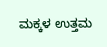ಮಕ್ಕಳ ಉತ್ತಮ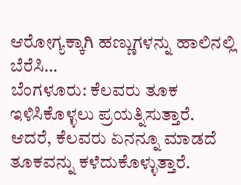ಆರೋಗ್ಯಕ್ಕಾಗಿ ಹಣ್ಣುಗಳನ್ನು ಹಾಲಿನಲ್ಲಿ ಬೆರೆಸಿ…
ಬೆಂಗಳೂರು: ಕೆಲವರು ತೂಕ ಇಳಿಸಿಕೊಳ್ಳಲು ಪ್ರಯತ್ನಿಸುತ್ತಾರೆ. ಆದರೆ, ಕೆಲವರು ಏನನ್ನೂ ಮಾಡದೆ ತೂಕವನ್ನು ಕಳೆದುಕೊಳ್ಳುತ್ತಾರೆ.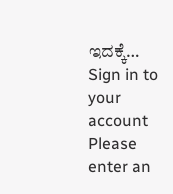ಇದಕ್ಕೆ…
Sign in to your account
Please enter an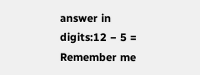answer in digits:12 − 5 =
Remember me